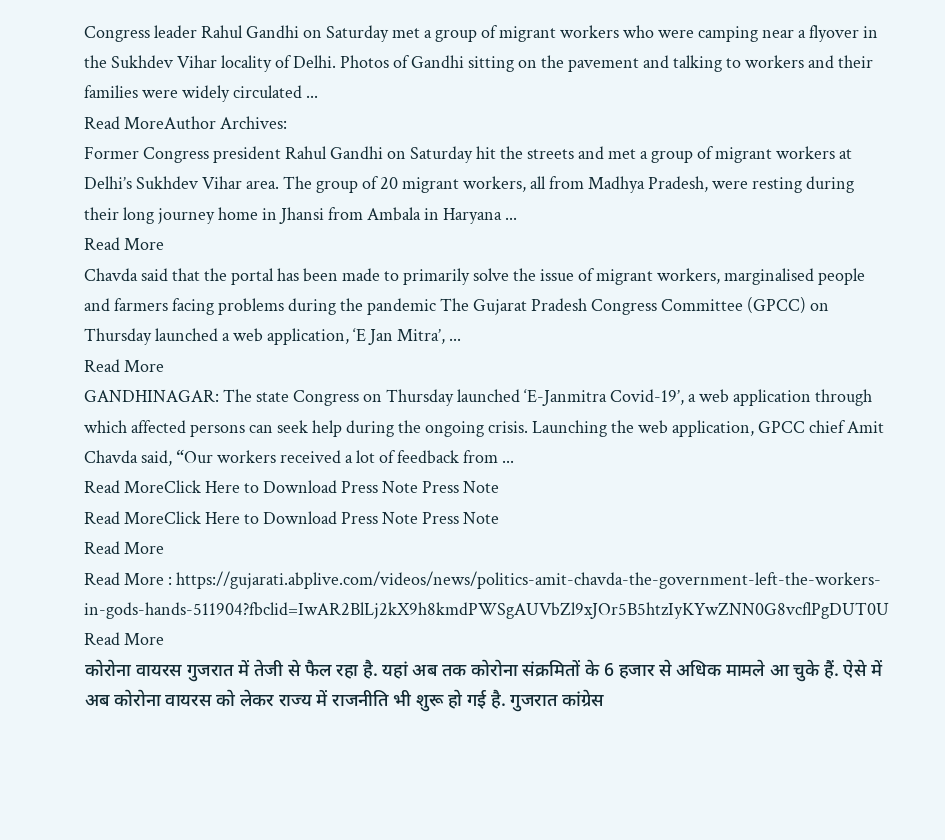Congress leader Rahul Gandhi on Saturday met a group of migrant workers who were camping near a flyover in the Sukhdev Vihar locality of Delhi. Photos of Gandhi sitting on the pavement and talking to workers and their families were widely circulated ...
Read MoreAuthor Archives:
Former Congress president Rahul Gandhi on Saturday hit the streets and met a group of migrant workers at Delhi’s Sukhdev Vihar area. The group of 20 migrant workers, all from Madhya Pradesh, were resting during their long journey home in Jhansi from Ambala in Haryana ...
Read More
Chavda said that the portal has been made to primarily solve the issue of migrant workers, marginalised people and farmers facing problems during the pandemic The Gujarat Pradesh Congress Committee (GPCC) on Thursday launched a web application, ‘E Jan Mitra’, ...
Read More
GANDHINAGAR: The state Congress on Thursday launched ‘E-Janmitra Covid-19’, a web application through which affected persons can seek help during the ongoing crisis. Launching the web application, GPCC chief Amit Chavda said, “Our workers received a lot of feedback from ...
Read MoreClick Here to Download Press Note Press Note
Read MoreClick Here to Download Press Note Press Note
Read More
Read More : https://gujarati.abplive.com/videos/news/politics-amit-chavda-the-government-left-the-workers-in-gods-hands-511904?fbclid=IwAR2BlLj2kX9h8kmdPWSgAUVbZl9xJOr5B5htzIyKYwZNN0G8vcflPgDUT0U
Read More
कोरोना वायरस गुजरात में तेजी से फैल रहा है. यहां अब तक कोरोना संक्रमितों के 6 हजार से अधिक मामले आ चुके हैं. ऐसे में अब कोरोना वायरस को लेकर राज्य में राजनीति भी शुरू हो गई है. गुजरात कांग्रेस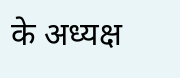के अध्यक्ष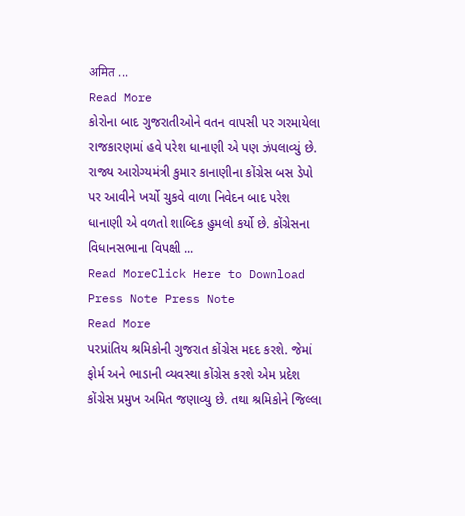अमित ...
Read More
કોરોના બાદ ગુજરાતીઓને વતન વાપસી પર ગરમાયેલા રાજકારણમાં હવે પરેશ ધાનાણી એ પણ ઝંપલાવ્યું છે. રાજ્ય આરોગ્યમંત્રી કુમાર કાનાણીના કોંગ્રેસ બસ ડેપો પર આવીને ખર્ચો ચુકવે વાળા નિવેદન બાદ પરેશ ધાનાણી એ વળતો શાબ્દિક હુમલો કર્યો છે. કોંગ્રેસના વિધાનસભાના વિપક્ષી ...
Read MoreClick Here to Download Press Note Press Note
Read More
પરપ્રાંતિય શ્રમિકોની ગુજરાત કોંગ્રેસ મદદ કરશે. જેમાં ફોર્મ અને ભાડાની વ્યવસ્થા કોંગ્રેસ કરશે એમ પ્રદેશ કોંગ્રેસ પ્રમુખ અમિત જણાવ્યુ છે. તથા શ્રમિકોને જિલ્લા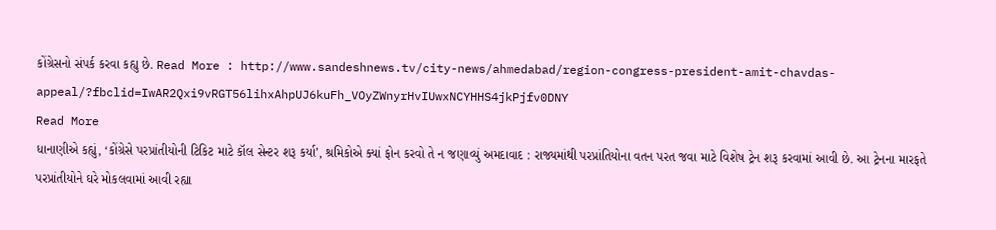કોંગ્રેસનો સંપર્ક કરવા કહ્યુ છે. Read More : http://www.sandeshnews.tv/city-news/ahmedabad/region-congress-president-amit-chavdas-appeal/?fbclid=IwAR2Qxi9vRGT56lihxAhpUJ6kuFh_VOyZWnyrHvIUwxNCYHHS4jkPjfv0DNY
Read More
ધાનાણીએ કહ્યું, ‘કોંગ્રેસે પરપ્રાંતીયોની ટિકિટ માટે કૉલ સેન્ટર શરૂ કર્યા’, શ્રમિકોએ ક્યાં ફોન કરવો તે ન જણાવ્યું અમદાવાદ : રાજ્યમાંથી પરપ્રાંતિયોના વતન પરત જવા માટે વિશેષ ટ્રેન શરૂ કરવામાં આવી છે. આ ટ્રેનના મારફતે પરપ્રાંતીયોને ઘરે મોકલવામાં આવી રહ્યા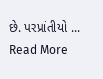છે. પરપ્રાંતીયો ...
Read More